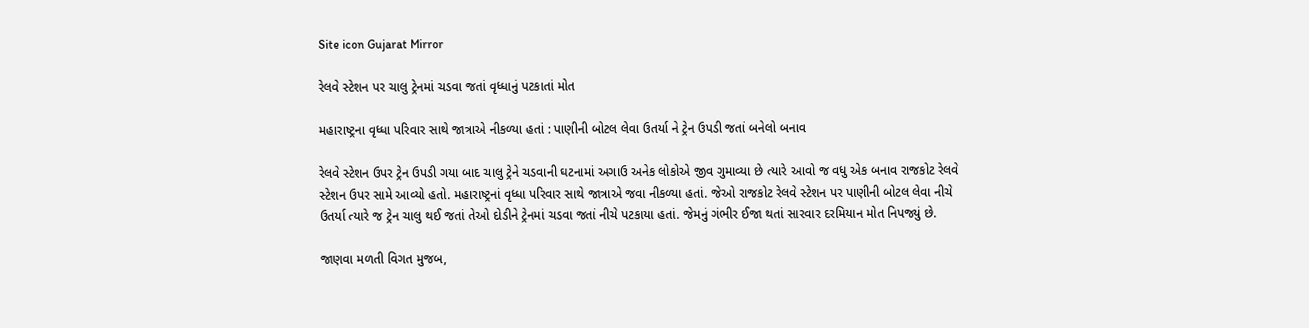Site icon Gujarat Mirror

રેલવે સ્ટેશન પર ચાલુ ટ્રેનમાં ચડવા જતાં વૃધ્ધાનું પટકાતાં મોત

મહારાષ્ટ્રના વૃધ્ધા પરિવાર સાથે જાત્રાએ નીકળ્યા હતાં : પાણીની બોટલ લેવા ઉતર્યા ને ટ્રેન ઉપડી જતાં બનેલો બનાવ

રેલવે સ્ટેશન ઉપર ટ્રેન ઉપડી ગયા બાદ ચાલુ ટ્રેને ચડવાની ઘટનામાં અગાઉ અનેક લોકોએ જીવ ગુમાવ્યા છે ત્યારે આવો જ વધુ એક બનાવ રાજકોટ રેલવે સ્ટેશન ઉપર સામે આવ્યો હતો. મહારાષ્ટ્રનાં વૃધ્ધા પરિવાર સાથે જાત્રાએ જવા નીકળ્યા હતાં. જેઓ રાજકોટ રેલવે સ્ટેશન પર પાણીની બોટલ લેવા નીચે ઉતર્યા ત્યારે જ ટ્રેન ચાલુ થઈ જતાં તેઓ દોડીને ટ્રેનમાં ચડવા જતાં નીચે પટકાયા હતાં. જેમનું ગંભીર ઈજા થતાં સારવાર દરમિયાન મોત નિપજ્યું છે.

જાણવા મળતી વિગત મુજબ,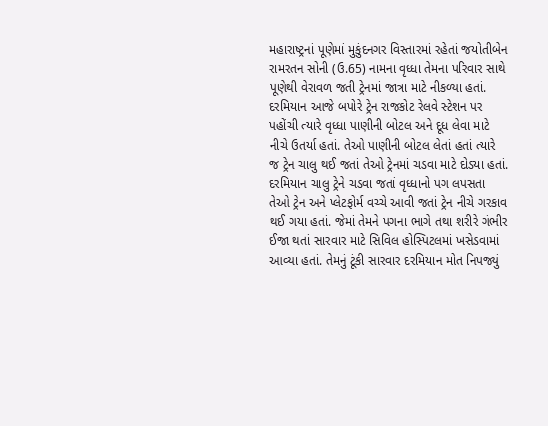મહારાષ્ટ્રનાં પૂણેમાં મુકુંદનગર વિસ્તારમાં રહેતાં જયોતીબેન રામરતન સોની (ઉ.65) નામના વૃધ્ધા તેમના પરિવાર સાથે પૂણેથી વેરાવળ જતી ટ્રેનમાં જાત્રા માટે નીકળ્યા હતાં. દરમિયાન આજે બપોરે ટ્રેન રાજકોટ રેલવે સ્ટેશન પર પહોંચી ત્યારે વૃધ્ધા પાણીની બોટલ અને દૂધ લેવા માટે નીચે ઉતર્યા હતાં. તેઓ પાણીની બોટલ લેતાં હતાં ત્યારે જ ટ્રેન ચાલુ થઈ જતાં તેઓ ટ્રેનમાં ચડવા માટે દોડ્યા હતાં. દરમિયાન ચાલુ ટ્રેને ચડવા જતાં વૃધ્ધાનો પગ લપસતા તેઓ ટ્રેન અને પ્લેટફોર્મ વચ્ચે આવી જતાં ટ્રેન નીચે ગરકાવ થઈ ગયા હતાં. જેમાં તેમને પગના ભાગે તથા શરીરે ગંભીર ઈજા થતાં સારવાર માટે સિવિલ હોસ્પિટલમાં ખસેડવામાં આવ્યા હતાં. તેમનું ટૂંકી સારવાર દરમિયાન મોત નિપજ્યું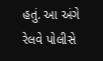હતું. આ અંગે રેલવે પોલીસે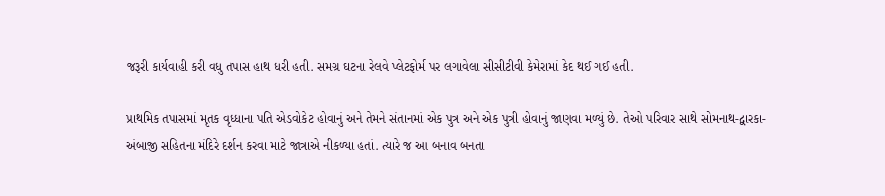જરૂરી કાર્યવાહી કરી વધુ તપાસ હાથ ધરી હતી. સમગ્ર ઘટના રેલવે પ્લેટફોર્મ પર લગાવેલા સીસીટીવી કેમેરામાં કેદ થઈ ગઈ હતી.

પ્રાથમિક તપાસમાં મૃતક વૃધ્ધાના પતિ એડવોકેટ હોવાનું અને તેમને સંતાનમાં એક પુત્ર અને એક પુત્રી હોવાનું જાણવા મળ્યું છે. તેઓ પરિવાર સાથે સોમનાથ-દ્વારકા-અંબાજી સહિતના મંદિરે દર્શન કરવા માટે જાત્રાએ નીકળ્યા હતાં. ત્યારે જ આ બનાવ બનતા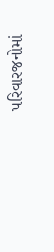પરિવારજનોમાં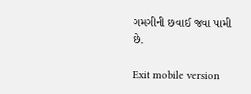ગમગીની છવાઈ જવા પામી છે.

Exit mobile version